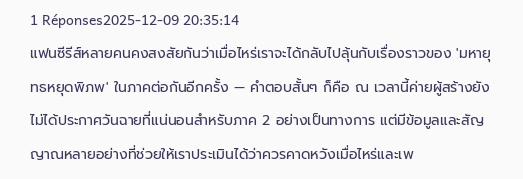1 Réponses2025-12-09 20:35:14
แฟนซีรีส์หลายคนคงสงสัยกันว่าเมื่อไหร่เราจะได้กลับไปลุ้นกับเรื่องราวของ 'มหายุทธหยุดพิภพ' ในภาคต่อกันอีกครั้ง — คำตอบสั้นๆ ก็คือ ณ เวลานี้ค่ายผู้สร้างยังไม่ได้ประกาศวันฉายที่แน่นอนสำหรับภาค 2 อย่างเป็นทางการ แต่มีข้อมูลและสัญญาณหลายอย่างที่ช่วยให้เราประเมินได้ว่าควรคาดหวังเมื่อไหร่และเพ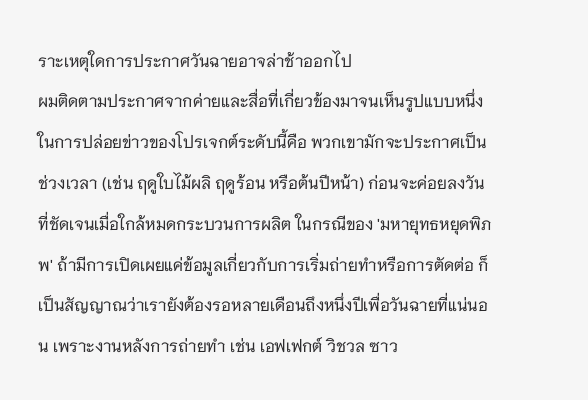ราะเหตุใดการประกาศวันฉายอาจล่าช้าออกไป
ผมติดตามประกาศจากค่ายและสื่อที่เกี่ยวข้องมาจนเห็นรูปแบบหนึ่งในการปล่อยข่าวของโปรเจกต์ระดับนี้คือ พวกเขามักจะประกาศเป็นช่วงเวลา (เช่น ฤดูใบไม้ผลิ ฤดูร้อน หรือต้นปีหน้า) ก่อนจะค่อยลงวันที่ชัดเจนเมื่อใกล้หมดกระบวนการผลิต ในกรณีของ 'มหายุทธหยุดพิภพ' ถ้ามีการเปิดเผยแค่ข้อมูลเกี่ยวกับการเริ่มถ่ายทำหรือการตัดต่อ ก็เป็นสัญญาณว่าเรายังต้องรอหลายเดือนถึงหนึ่งปีเพื่อวันฉายที่แน่นอน เพราะงานหลังการถ่ายทำ เช่น เอฟเฟกต์ วิชวล ซาว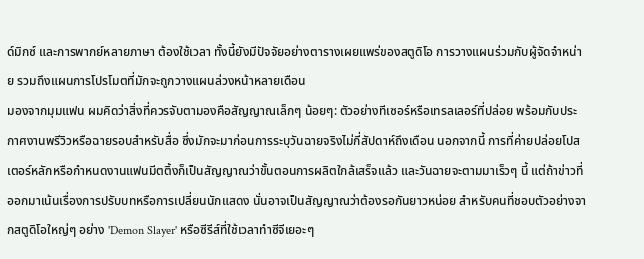ด์มิกซ์ และการพากย์หลายภาษา ต้องใช้เวลา ทั้งนี้ยังมีปัจจัยอย่างตารางเผยแพร่ของสตูดิโอ การวางแผนร่วมกับผู้จัดจำหน่าย รวมถึงแผนการโปรโมตที่มักจะถูกวางแผนล่วงหน้าหลายเดือน
มองจากมุมแฟน ผมคิดว่าสิ่งที่ควรจับตามองคือสัญญาณเล็กๆ น้อยๆ: ตัวอย่างทีเซอร์หรือเทรลเลอร์ที่ปล่อย พร้อมกับประกาศงานพรีวิวหรือฉายรอบสำหรับสื่อ ซึ่งมักจะมาก่อนการระบุวันฉายจริงไม่กี่สัปดาห์ถึงเดือน นอกจากนี้ การที่ค่ายปล่อยโปสเตอร์หลักหรือกำหนดงานแฟนมีตติ้งก็เป็นสัญญาณว่าขั้นตอนการผลิตใกล้เสร็จแล้ว และวันฉายจะตามมาเร็วๆ นี้ แต่ถ้าข่าวที่ออกมาเน้นเรื่องการปรับบทหรือการเปลี่ยนนักแสดง นั่นอาจเป็นสัญญาณว่าต้องรอกันยาวหน่อย สำหรับคนที่ชอบตัวอย่างจากสตูดิโอใหญ่ๆ อย่าง 'Demon Slayer' หรือซีรีส์ที่ใช้เวลาทำซีจีเยอะๆ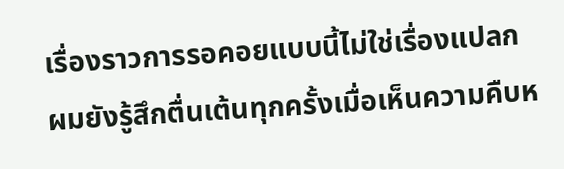เรื่องราวการรอคอยแบบนี้ไม่ใช่เรื่องแปลก
ผมยังรู้สึกตื่นเต้นทุกครั้งเมื่อเห็นความคืบห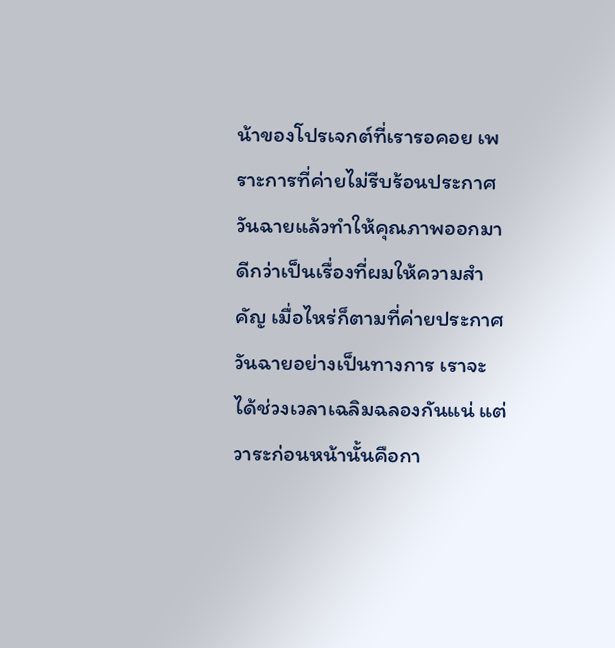น้าของโปรเจกต์ที่เรารอคอย เพราะการที่ค่ายไม่รีบร้อนประกาศวันฉายแล้วทำให้คุณภาพออกมาดีกว่าเป็นเรื่องที่ผมให้ความสำคัญ เมื่อไหร่ก็ตามที่ค่ายประกาศวันฉายอย่างเป็นทางการ เราจะได้ช่วงเวลาเฉลิมฉลองกันแน่ แต่วาระก่อนหน้านั้นคือกา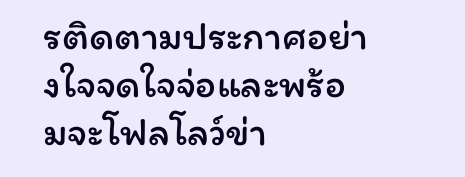รติดตามประกาศอย่างใจจดใจจ่อและพร้อมจะโฟลโลว์ข่า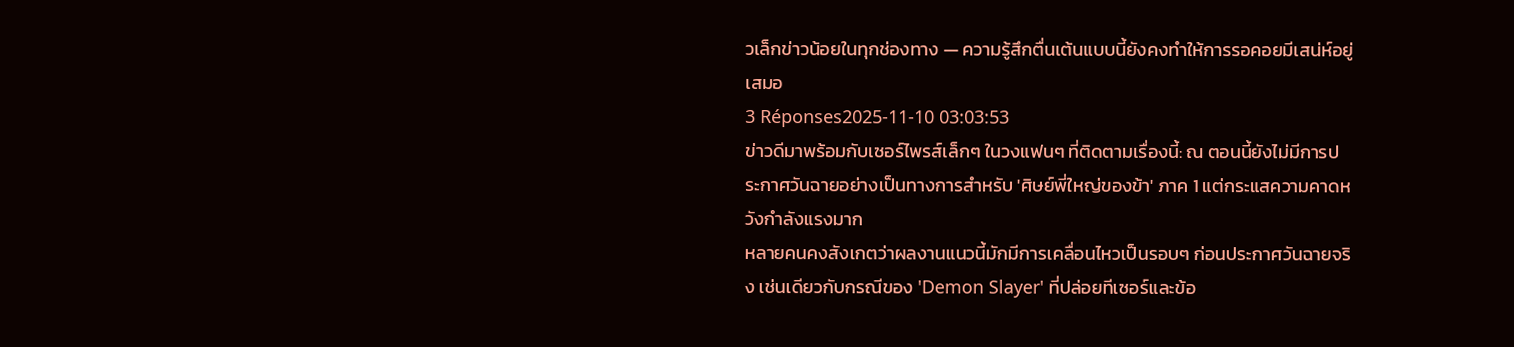วเล็กข่าวน้อยในทุกช่องทาง — ความรู้สึกตื่นเต้นแบบนี้ยังคงทำให้การรอคอยมีเสน่ห์อยู่เสมอ
3 Réponses2025-11-10 03:03:53
ข่าวดีมาพร้อมกับเซอร์ไพรส์เล็กๆ ในวงแฟนๆ ที่ติดตามเรื่องนี้: ณ ตอนนี้ยังไม่มีการประกาศวันฉายอย่างเป็นทางการสำหรับ 'ศิษย์พี่ใหญ่ของข้า' ภาค 1 แต่กระแสความคาดหวังกำลังแรงมาก
หลายคนคงสังเกตว่าผลงานแนวนี้มักมีการเคลื่อนไหวเป็นรอบๆ ก่อนประกาศวันฉายจริง เช่นเดียวกับกรณีของ 'Demon Slayer' ที่ปล่อยทีเซอร์และข้อ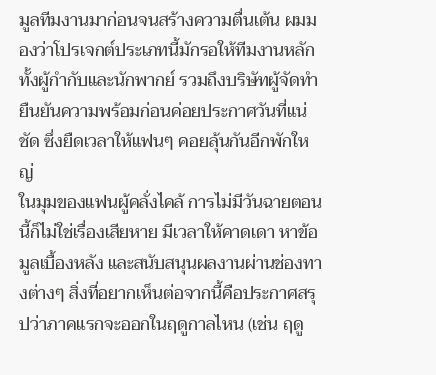มูลทีมงานมาก่อนจนสร้างความตื่นเต้น ผมมองว่าโปรเจกต์ประเภทนี้มักรอให้ทีมงานหลัก ทั้งผู้กำกับและนักพากย์ รวมถึงบริษัทผู้จัดทำยืนยันความพร้อมก่อนค่อยประกาศวันที่แน่ชัด ซึ่งยืดเวลาให้แฟนๆ คอยลุ้นกันอีกพักใหญ่
ในมุมของแฟนผู้คลั่งไคล้ การไม่มีวันฉายตอนนี้ก็ไม่ใช่เรื่องเสียหาย มีเวลาให้คาดเดา หาข้อมูลเบื้องหลัง และสนับสนุนผลงานผ่านช่องทางต่างๆ สิ่งที่อยากเห็นต่อจากนี้คือประกาศสรุปว่าภาคแรกจะออกในฤดูกาลไหน (เช่น ฤดู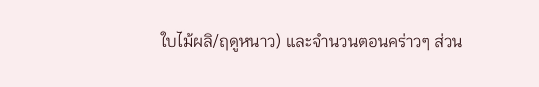ใบไม้ผลิ/ฤดูหนาว) และจำนวนตอนคร่าวๆ ส่วน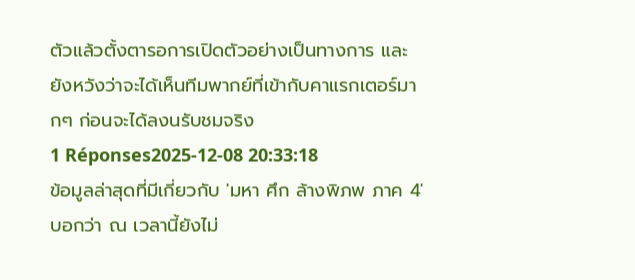ตัวแล้วตั้งตารอการเปิดตัวอย่างเป็นทางการ และยังหวังว่าจะได้เห็นทีมพากย์ที่เข้ากับคาแรกเตอร์มากๆ ก่อนจะได้ลงนรับชมจริง
1 Réponses2025-12-08 20:33:18
ข้อมูลล่าสุดที่มีเกี่ยวกับ 'มหา ศึก ล้างพิภพ ภาค 4' บอกว่า ณ เวลานี้ยังไม่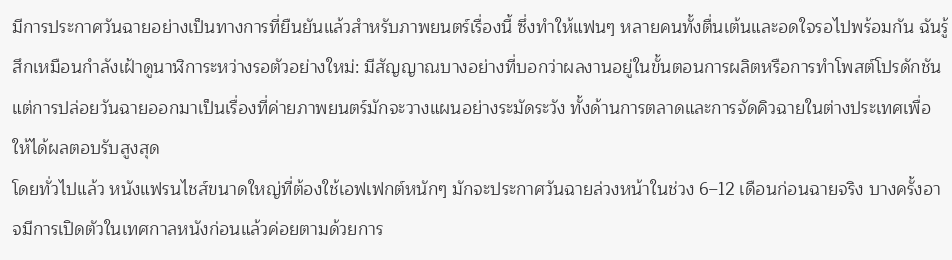มีการประกาศวันฉายอย่างเป็นทางการที่ยืนยันแล้วสำหรับภาพยนตร์เรื่องนี้ ซึ่งทำให้แฟนๆ หลายคนทั้งตื่นเต้นและอดใจรอไปพร้อมกัน ฉันรู้สึกเหมือนกำลังเฝ้าดูนาฬิการะหว่างรอตัวอย่างใหม่: มีสัญญาณบางอย่างที่บอกว่าผลงานอยู่ในขั้นตอนการผลิตหรือการทำโพสต์โปรดักชัน แต่การปล่อยวันฉายออกมาเป็นเรื่องที่ค่ายภาพยนตร์มักจะวางแผนอย่างระมัดระวัง ทั้งด้านการตลาดและการจัดคิวฉายในต่างประเทศเพื่อให้ได้ผลตอบรับสูงสุด
โดยทั่วไปแล้ว หนังแฟรนไชส์ขนาดใหญ่ที่ต้องใช้เอฟเฟกต์หนักๆ มักจะประกาศวันฉายล่วงหน้าในช่วง 6–12 เดือนก่อนฉายจริง บางครั้งอาจมีการเปิดตัวในเทศกาลหนังก่อนแล้วค่อยตามด้วยการ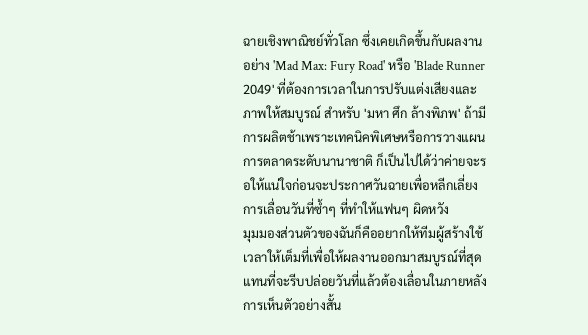ฉายเชิงพาณิชย์ทั่วโลก ซึ่งเคยเกิดขึ้นกับผลงานอย่าง 'Mad Max: Fury Road' หรือ 'Blade Runner 2049' ที่ต้องการเวลาในการปรับแต่งเสียงและภาพให้สมบูรณ์ สำหรับ 'มหา ศึก ล้างพิภพ' ถ้ามีการผลิตช้าเพราะเทคนิคพิเศษหรือการวางแผนการตลาดระดับนานาชาติ ก็เป็นไปได้ว่าค่ายจะรอให้แน่ใจก่อนจะประกาศวันฉายเพื่อหลีกเลี่ยงการเลื่อนวันที่ซ้ำๆ ที่ทำให้แฟนๆ ผิดหวัง
มุมมองส่วนตัวของฉันก็คืออยากให้ทีมผู้สร้างใช้เวลาให้เต็มที่เพื่อให้ผลงานออกมาสมบูรณ์ที่สุด แทนที่จะรีบปล่อยวันที่แล้วต้องเลื่อนในภายหลัง การเห็นตัวอย่างสั้น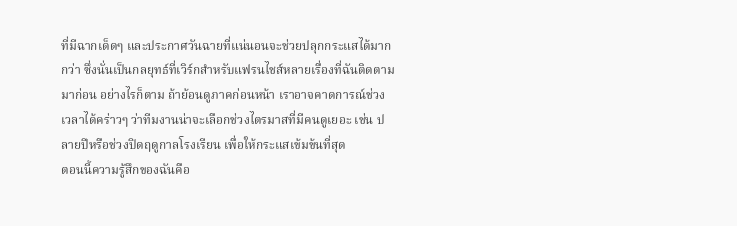ที่มีฉากเด็ดๆ และประกาศวันฉายที่แน่นอนจะช่วยปลุกกระแสได้มากกว่า ซึ่งนั่นเป็นกลยุทธ์ที่เวิร์กสำหรับแฟรนไชส์หลายเรื่องที่ฉันติดตามมาก่อน อย่างไรก็ตาม ถ้าย้อนดูภาคก่อนหน้า เราอาจคาดการณ์ช่วงเวลาได้คร่าวๆ ว่าทีมงานน่าจะเลือกช่วงไตรมาสที่มีคนดูเยอะ เช่น ปลายปีหรือช่วงปิดฤดูกาลโรงเรียน เพื่อให้กระแสเข้มข้นที่สุด
ตอนนี้ความรู้สึกของฉันคือ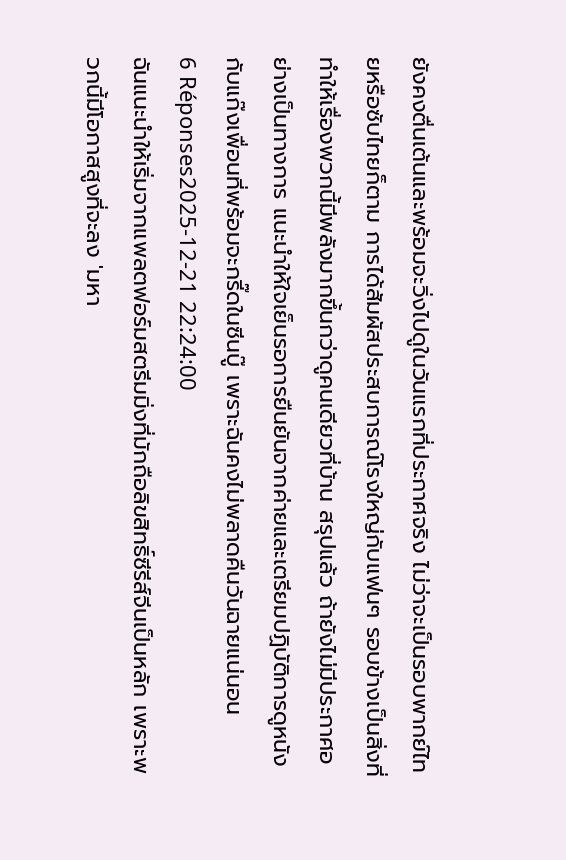ยังคงตื่นเต้นและพร้อมจะวิ่งไปดูในวันแรกที่ประกาศจริง ไม่ว่าจะเป็นรอบพากย์ไทยหรือซับไทยก็ตาม การได้สัมผัสประสบการณ์โรงใหญ่กับแฟนๆ รอบข้างเป็นสิ่งที่ทำให้เรื่องพวกนี้มีพลังมากขึ้นกว่าดูคนเดียวที่บ้าน สรุปแล้ว ถ้ายังไม่มีประกาศอย่างเป็นทางการ แนะนำให้ใจเย็นรอการยืนยันจากค่ายและเตรียมปฏิบัติการดูหนังกับแก๊งเพื่อนที่พร้อมจะกรี๊ดในซีนบู๊ เพราะฉันคงไม่พลาดคืนวันฉายแน่นอน
6 Réponses2025-12-21 22:24:00
ฉันแนะนำให้เริ่มจากแพลตฟอร์มสตรีมมิ่งที่มักถือลิขสิทธิ์ซีรีส์จีนเป็นหลัก เพราะพวกนี้มีโอกาสสูงที่จะลง 'มหา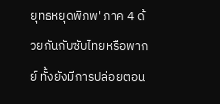ยุทธหยุดพิภพ' ภาค 4 ด้วยกันกับซับไทยหรือพากย์ ทั้งยังมีการปล่อยตอน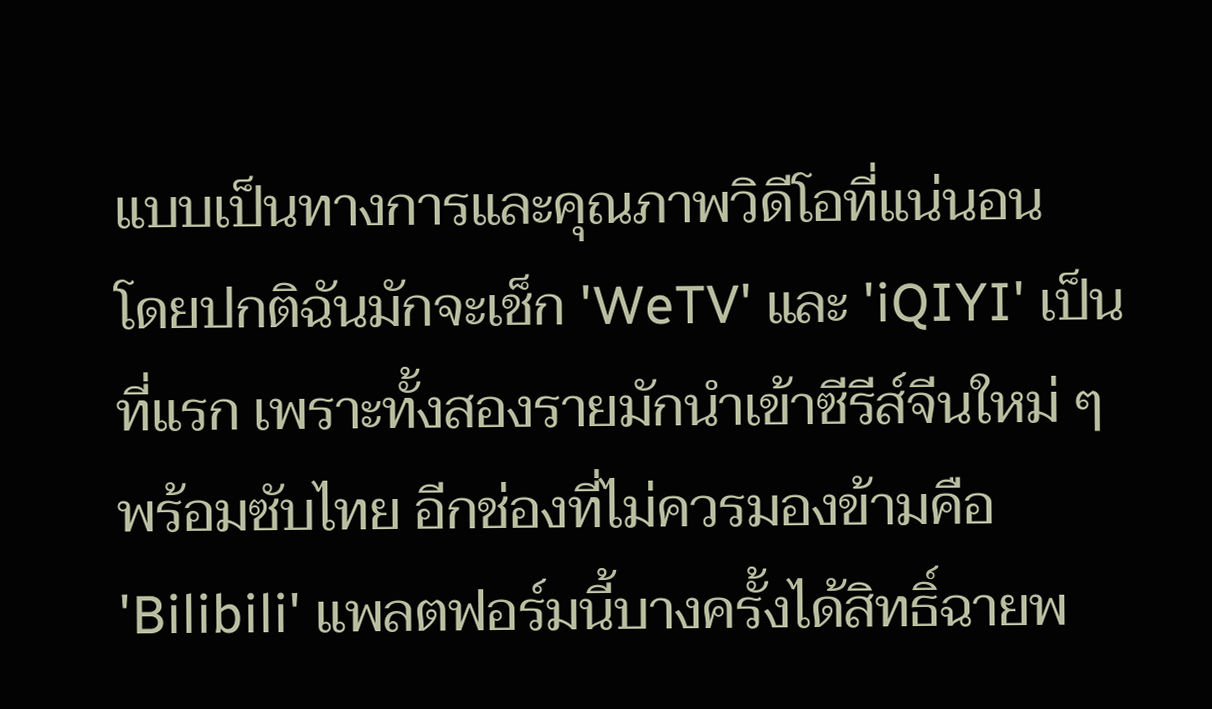แบบเป็นทางการและคุณภาพวิดีโอที่แน่นอน
โดยปกติฉันมักจะเช็ก 'WeTV' และ 'iQIYI' เป็นที่แรก เพราะทั้งสองรายมักนำเข้าซีรีส์จีนใหม่ ๆ พร้อมซับไทย อีกช่องที่ไม่ควรมองข้ามคือ 'Bilibili' แพลตฟอร์มนี้บางครั้งได้สิทธิ์ฉายพ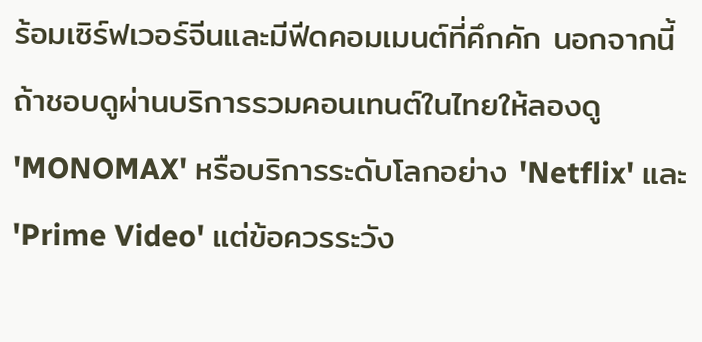ร้อมเซิร์ฟเวอร์จีนและมีฟีดคอมเมนต์ที่คึกคัก นอกจากนี้ถ้าชอบดูผ่านบริการรวมคอนเทนต์ในไทยให้ลองดู 'MONOMAX' หรือบริการระดับโลกอย่าง 'Netflix' และ 'Prime Video' แต่ข้อควรระวัง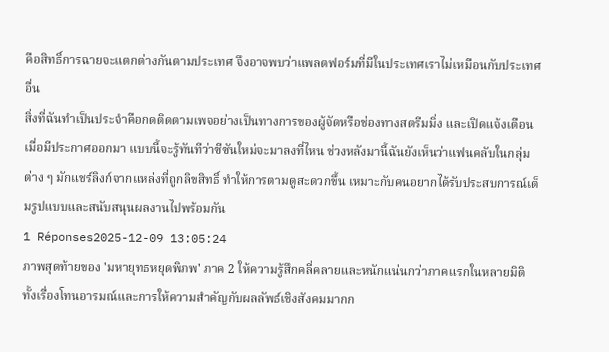คือสิทธิ์การฉายจะแตกต่างกันตามประเทศ จึงอาจพบว่าแพลตฟอร์มที่มีในประเทศเราไม่เหมือนกับประเทศอื่น
สิ่งที่ฉันทำเป็นประจำคือกดติดตามเพจอย่างเป็นทางการของผู้จัดหรือช่องทางสตรีมมิ่ง และเปิดแจ้งเตือนเมื่อมีประกาศออกมา แบบนี้จะรู้ทันทีว่าซีซันใหม่จะมาลงที่ไหน ช่วงหลังมานี้ฉันยังเห็นว่าแฟนคลับในกลุ่มต่าง ๆ มักแชร์ลิงก์จากแหล่งที่ถูกลิขสิทธิ์ ทำให้การตามดูสะดวกขึ้น เหมาะกับคนอยากได้รับประสบการณ์เต็มรูปแบบและสนับสนุนผลงานไปพร้อมกัน
1 Réponses2025-12-09 13:05:24
ภาพสุดท้ายของ 'มหายุทธหยุดพิภพ' ภาค 2 ให้ความรู้สึกคลี่คลายและหนักแน่นกว่าภาคแรกในหลายมิติ ทั้งเรื่องโทนอารมณ์และการให้ความสำคัญกับผลลัพธ์เชิงสังคมมากก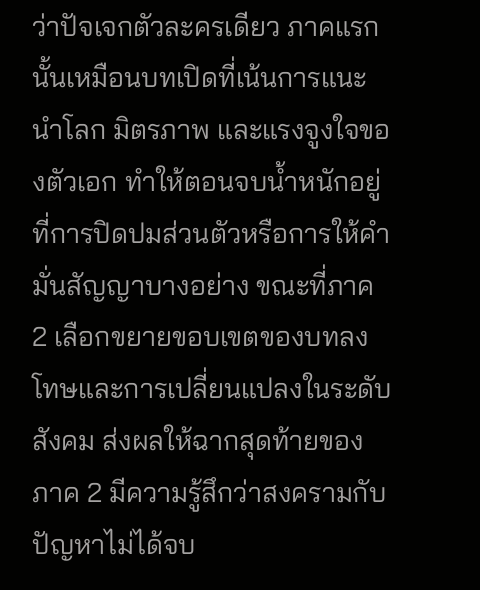ว่าปัจเจกตัวละครเดียว ภาคแรกนั้นเหมือนบทเปิดที่เน้นการแนะนำโลก มิตรภาพ และแรงจูงใจของตัวเอก ทำให้ตอนจบน้ำหนักอยู่ที่การปิดปมส่วนตัวหรือการให้คำมั่นสัญญาบางอย่าง ขณะที่ภาค 2 เลือกขยายขอบเขตของบทลงโทษและการเปลี่ยนแปลงในระดับสังคม ส่งผลให้ฉากสุดท้ายของภาค 2 มีความรู้สึกว่าสงครามกับปัญหาไม่ได้จบ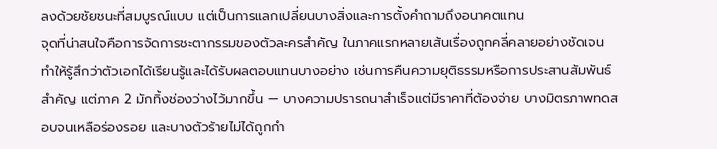ลงด้วยชัยชนะที่สมบูรณ์แบบ แต่เป็นการแลกเปลี่ยนบางสิ่งและการตั้งคำถามถึงอนาคตแทน
จุดที่น่าสนใจคือการจัดการชะตากรรมของตัวละครสำคัญ ในภาคแรกหลายเส้นเรื่องถูกคลี่คลายอย่างชัดเจน ทำให้รู้สึกว่าตัวเอกได้เรียนรู้และได้รับผลตอบแทนบางอย่าง เช่นการคืนความยุติธรรมหรือการประสานสัมพันธ์สำคัญ แต่ภาค 2 มักทิ้งช่องว่างไว้มากขึ้น — บางความปรารถนาสำเร็จแต่มีราคาที่ต้องจ่าย บางมิตรภาพทดสอบจนเหลือร่องรอย และบางตัวร้ายไม่ได้ถูกกำ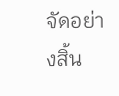จัดอย่างสิ้น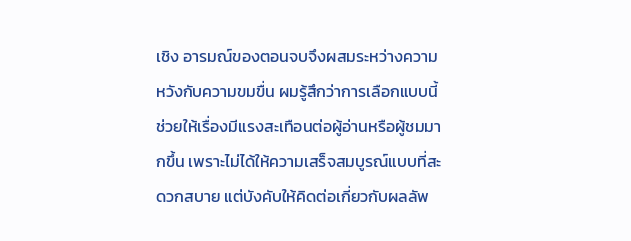เชิง อารมณ์ของตอนจบจึงผสมระหว่างความหวังกับความขมขื่น ผมรู้สึกว่าการเลือกแบบนี้ช่วยให้เรื่องมีแรงสะเทือนต่อผู้อ่านหรือผู้ชมมากขึ้น เพราะไม่ได้ให้ความเสร็จสมบูรณ์แบบที่สะดวกสบาย แต่บังคับให้คิดต่อเกี่ยวกับผลลัพ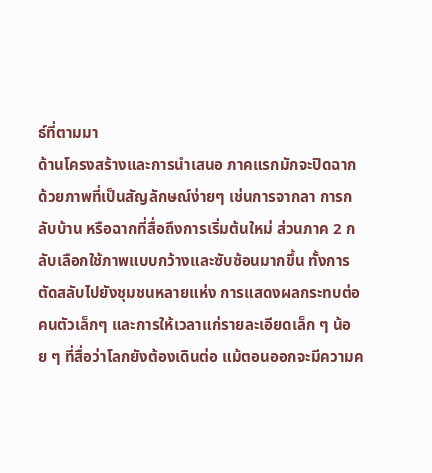ธ์ที่ตามมา
ด้านโครงสร้างและการนำเสนอ ภาคแรกมักจะปิดฉากด้วยภาพที่เป็นสัญลักษณ์ง่ายๆ เช่นการจากลา การกลับบ้าน หรือฉากที่สื่อถึงการเริ่มต้นใหม่ ส่วนภาค 2 กลับเลือกใช้ภาพแบบกว้างและซับซ้อนมากขึ้น ทั้งการตัดสลับไปยังชุมชนหลายแห่ง การแสดงผลกระทบต่อคนตัวเล็กๆ และการให้เวลาแก่รายละเอียดเล็ก ๆ น้อย ๆ ที่สื่อว่าโลกยังต้องเดินต่อ แม้ตอนออกจะมีความค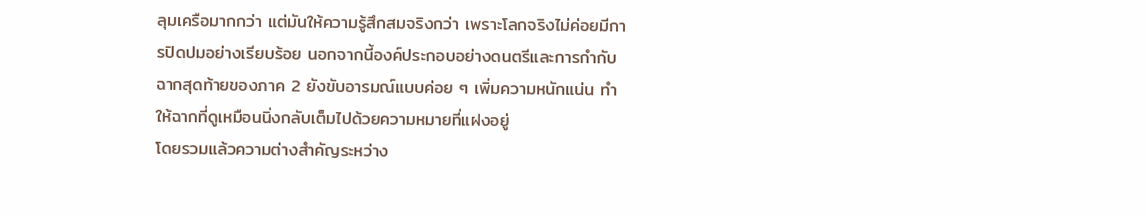ลุมเครือมากกว่า แต่มันให้ความรู้สึกสมจริงกว่า เพราะโลกจริงไม่ค่อยมีการปิดปมอย่างเรียบร้อย นอกจากนี้องค์ประกอบอย่างดนตรีและการกำกับฉากสุดท้ายของภาค 2 ยังขับอารมณ์แบบค่อย ๆ เพิ่มความหนักแน่น ทำให้ฉากที่ดูเหมือนนิ่งกลับเต็มไปด้วยความหมายที่แฝงอยู่
โดยรวมแล้วความต่างสำคัญระหว่าง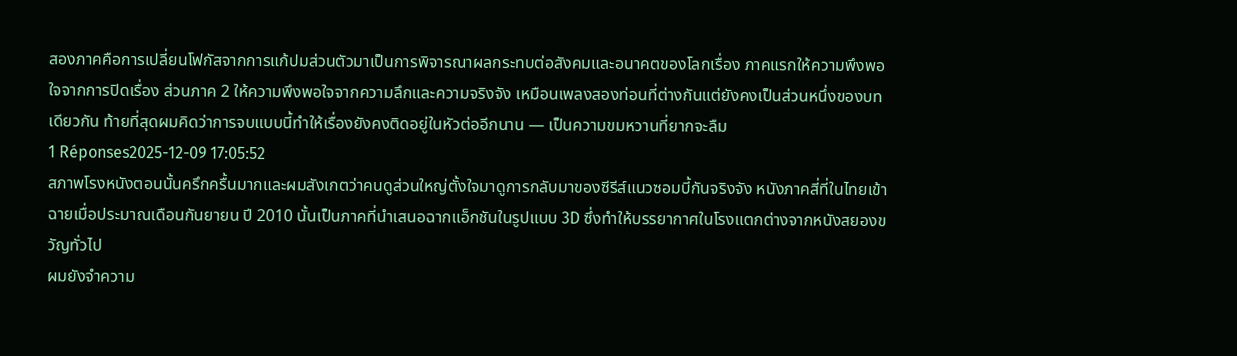สองภาคคือการเปลี่ยนโฟกัสจากการแก้ปมส่วนตัวมาเป็นการพิจารณาผลกระทบต่อสังคมและอนาคตของโลกเรื่อง ภาคแรกให้ความพึงพอใจจากการปิดเรื่อง ส่วนภาค 2 ให้ความพึงพอใจจากความลึกและความจริงจัง เหมือนเพลงสองท่อนที่ต่างกันแต่ยังคงเป็นส่วนหนึ่งของบทเดียวกัน ท้ายที่สุดผมคิดว่าการจบแบบนี้ทำให้เรื่องยังคงติดอยู่ในหัวต่ออีกนาน — เป็นความขมหวานที่ยากจะลืม
1 Réponses2025-12-09 17:05:52
สภาพโรงหนังตอนนั้นครึกครื้นมากและผมสังเกตว่าคนดูส่วนใหญ่ตั้งใจมาดูการกลับมาของซีรีส์แนวซอมบี้กันจริงจัง หนังภาคสี่ที่ในไทยเข้าฉายเมื่อประมาณเดือนกันยายน ปี 2010 นั้นเป็นภาคที่นำเสนอฉากแอ็กชันในรูปแบบ 3D ซึ่งทำให้บรรยากาศในโรงแตกต่างจากหนังสยองขวัญทั่วไป
ผมยังจำความ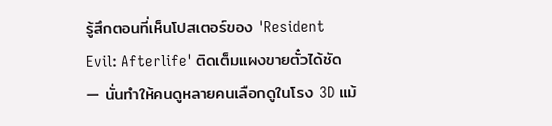รู้สึกตอนที่เห็นโปสเตอร์ของ 'Resident Evil: Afterlife' ติดเต็มแผงขายตั๋วได้ชัด — นั่นทำให้คนดูหลายคนเลือกดูในโรง 3D แม้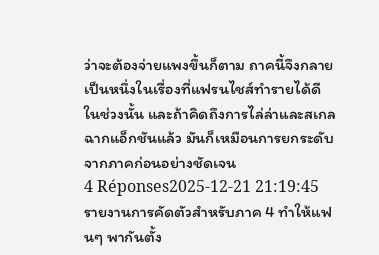ว่าจะต้องจ่ายแพงขึ้นก็ตาม ถาคนี้จึงกลายเป็นหนึ่งในเรื่องที่แฟรนไชส์ทำรายได้ดีในช่วงนั้น และถ้าคิดถึงการไล่ล่าและสเกลฉากแอ็กชันแล้ว มันก็เหมือนการยกระดับจากภาคก่อนอย่างชัดเจน
4 Réponses2025-12-21 21:19:45
รายงานการคัดตัวสำหรับภาค 4 ทำให้แฟนๆ พากันตั้ง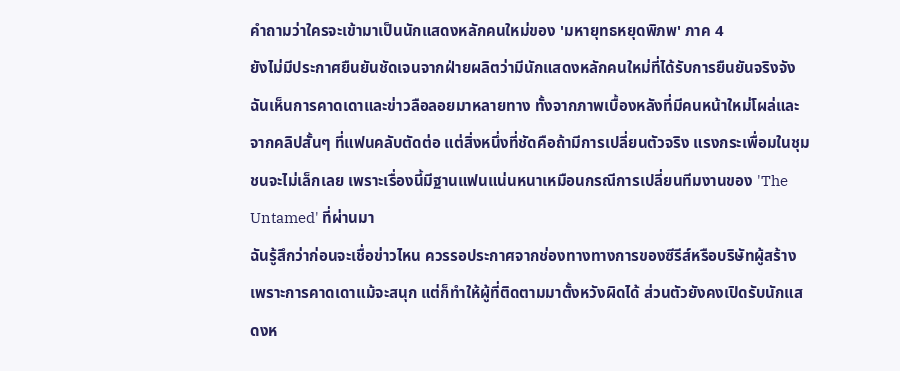คำถามว่าใครจะเข้ามาเป็นนักแสดงหลักคนใหม่ของ 'มหายุทธหยุดพิภพ' ภาค 4
ยังไม่มีประกาศยืนยันชัดเจนจากฝ่ายผลิตว่ามีนักแสดงหลักคนใหม่ที่ได้รับการยืนยันจริงจัง ฉันเห็นการคาดเดาและข่าวลือลอยมาหลายทาง ทั้งจากภาพเบื้องหลังที่มีคนหน้าใหม่โผล่และจากคลิปสั้นๆ ที่แฟนคลับตัดต่อ แต่สิ่งหนึ่งที่ชัดคือถ้ามีการเปลี่ยนตัวจริง แรงกระเพื่อมในชุมชนจะไม่เล็กเลย เพราะเรื่องนี้มีฐานแฟนแน่นหนาเหมือนกรณีการเปลี่ยนทีมงานของ 'The Untamed' ที่ผ่านมา
ฉันรู้สึกว่าก่อนจะเชื่อข่าวไหน ควรรอประกาศจากช่องทางทางการของซีรีส์หรือบริษัทผู้สร้าง เพราะการคาดเดาแม้จะสนุก แต่ก็ทำให้ผู้ที่ติดตามมาตั้งหวังผิดได้ ส่วนตัวยังคงเปิดรับนักแสดงห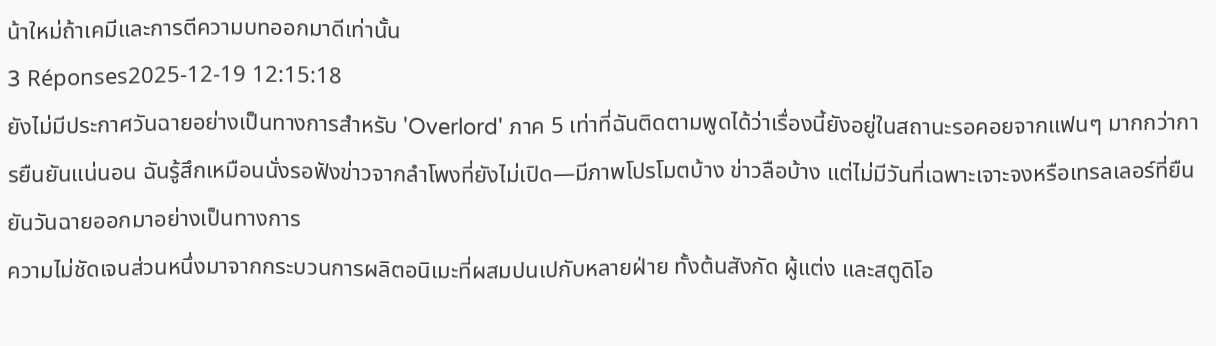น้าใหม่ถ้าเคมีและการตีความบทออกมาดีเท่านั้น
3 Réponses2025-12-19 12:15:18
ยังไม่มีประกาศวันฉายอย่างเป็นทางการสำหรับ 'Overlord' ภาค 5 เท่าที่ฉันติดตามพูดได้ว่าเรื่องนี้ยังอยู่ในสถานะรอคอยจากแฟนๆ มากกว่าการยืนยันแน่นอน ฉันรู้สึกเหมือนนั่งรอฟังข่าวจากลำโพงที่ยังไม่เปิด—มีภาพโปรโมตบ้าง ข่าวลือบ้าง แต่ไม่มีวันที่เฉพาะเจาะจงหรือเทรลเลอร์ที่ยืนยันวันฉายออกมาอย่างเป็นทางการ
ความไม่ชัดเจนส่วนหนึ่งมาจากกระบวนการผลิตอนิเมะที่ผสมปนเปกับหลายฝ่าย ทั้งต้นสังกัด ผู้แต่ง และสตูดิโอ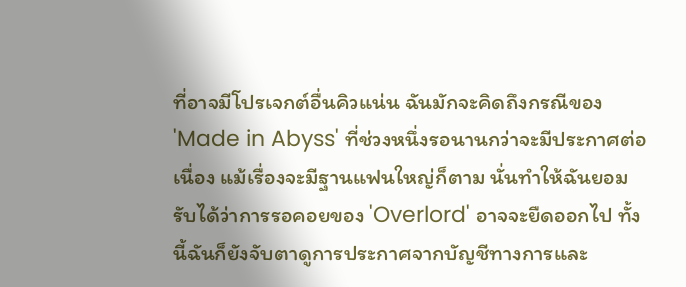ที่อาจมีโปรเจกต์อื่นคิวแน่น ฉันมักจะคิดถึงกรณีของ 'Made in Abyss' ที่ช่วงหนึ่งรอนานกว่าจะมีประกาศต่อเนื่อง แม้เรื่องจะมีฐานแฟนใหญ่ก็ตาม นั่นทำให้ฉันยอมรับได้ว่าการรอคอยของ 'Overlord' อาจจะยืดออกไป ทั้งนี้ฉันก็ยังจับตาดูการประกาศจากบัญชีทางการและ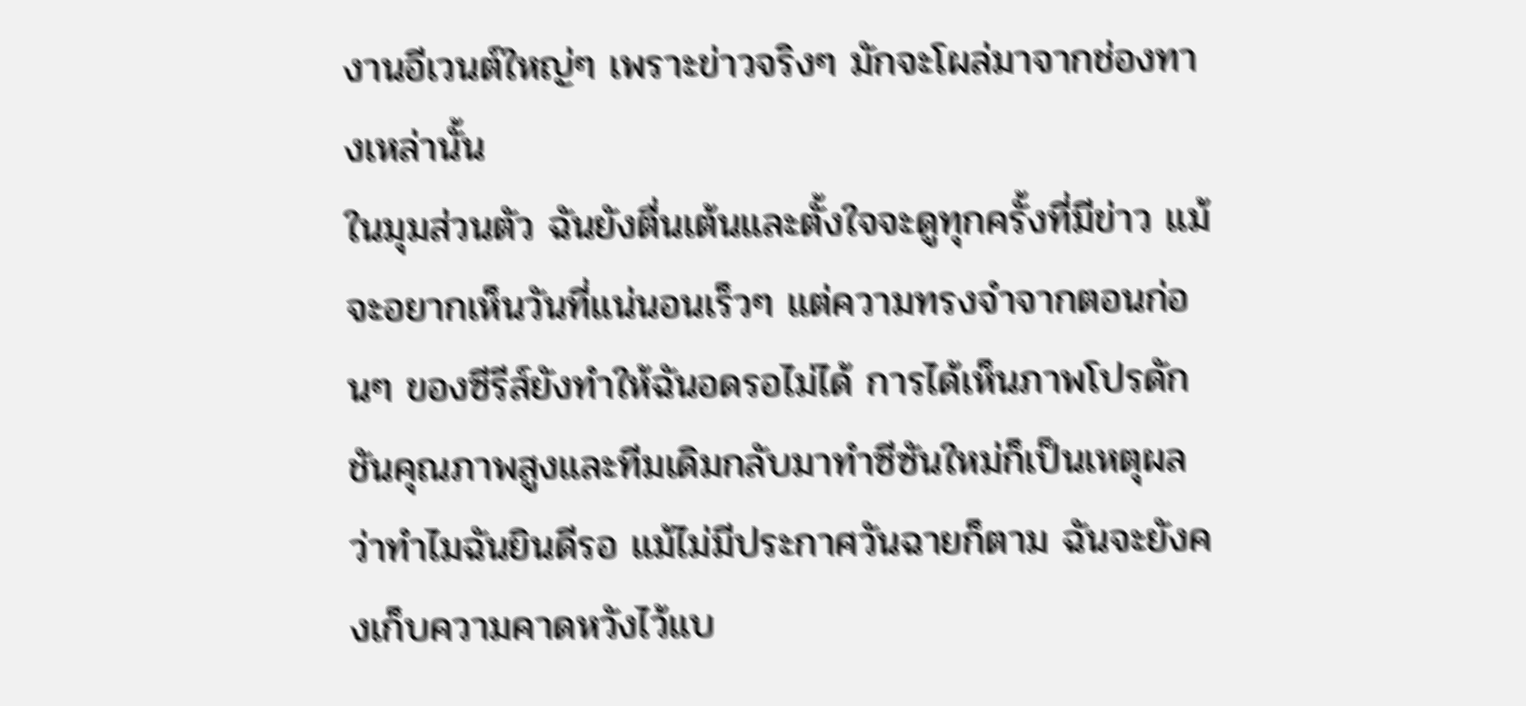งานอีเวนต์ใหญ่ๆ เพราะข่าวจริงๆ มักจะโผล่มาจากช่องทางเหล่านั้น
ในมุมส่วนตัว ฉันยังตื่นเต้นและตั้งใจจะดูทุกครั้งที่มีข่าว แม้จะอยากเห็นวันที่แน่นอนเร็วๆ แต่ความทรงจำจากตอนก่อนๆ ของซีรีส์ยังทำให้ฉันอดรอไม่ได้ การได้เห็นภาพโปรดักชันคุณภาพสูงและทีมเดิมกลับมาทำซีซันใหม่ก็เป็นเหตุผลว่าทำไมฉันยินดีรอ แม้ไม่มีประกาศวันฉายก็ตาม ฉันจะยังคงเก็บความคาดหวังไว้แบ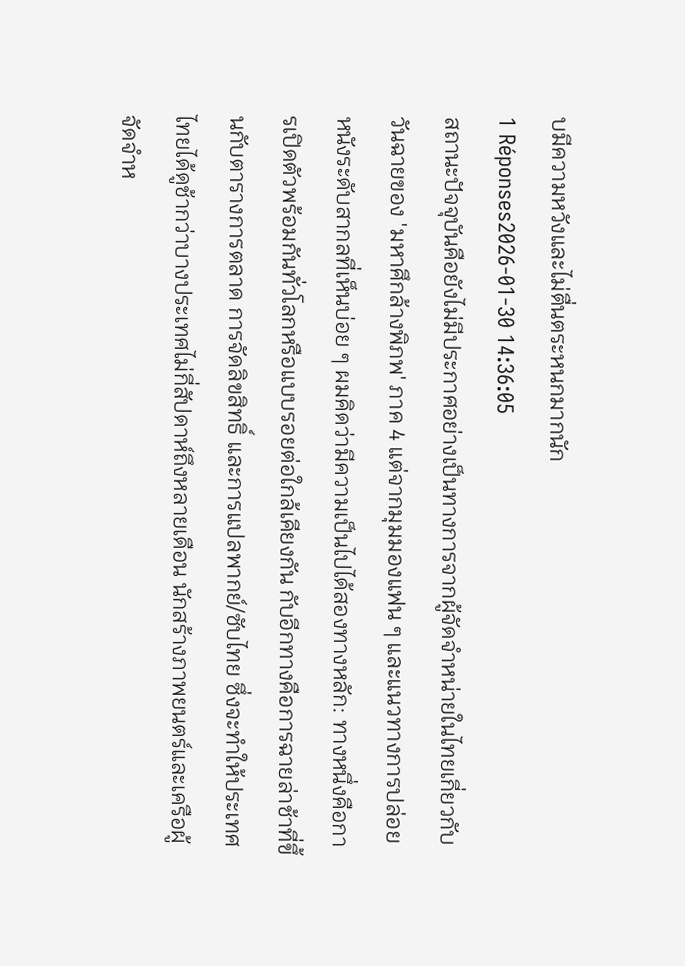บมีความหวังและไม่ตื่นตระหนกมากนัก
1 Réponses2026-01-30 14:36:05
สถานะปัจจุบันคือยังไม่มีประกาศอย่างเป็นทางการจากผู้จัดจำหน่ายในไทยเกี่ยวกับวันฉายของ 'มหาศึกล้างพิภพ' ภาค 4 แต่จากมุมมองแฟน ๆ และแนวทางการปล่อยหนังระดับสากลที่เห็นบ่อย ๆ ผมคิดว่ามีความเป็นไปได้สองทางหลัก: ทางหนึ่งคือการเปิดตัวพร้อมกันทั่วโลกหรือแบบรอยต่อใกล้เคียงกัน กับอีกทางคือการฉายล่าช้าที่ขึ้นกับตารางการตลาด การจัดลิขสิทธิ์ และการแปลพากย์/ซับไทย ซึ่งจะทำให้ประเทศไทยได้ดูช้ากว่าบางประเทศไม่กี่สัปดาห์ถึงหลายเดือน นักสร้างภาพยนตร์และเครือผู้จัดจำห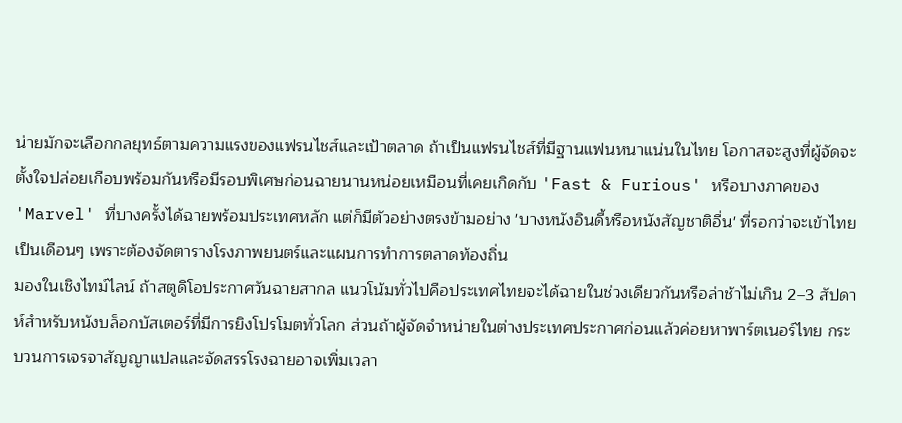น่ายมักจะเลือกกลยุทธ์ตามความแรงของแฟรนไชส์และเป้าตลาด ถ้าเป็นแฟรนไชส์ที่มีฐานแฟนหนาแน่นในไทย โอกาสจะสูงที่ผู้จัดจะตั้งใจปล่อยเกือบพร้อมกันหรือมีรอบพิเศษก่อนฉายนานหน่อยเหมือนที่เคยเกิดกับ 'Fast & Furious' หรือบางภาคของ 'Marvel' ที่บางครั้งได้ฉายพร้อมประเทศหลัก แต่ก็มีตัวอย่างตรงข้ามอย่าง 'บางหนังอินดี้หรือหนังสัญชาติอื่น' ที่รอกว่าจะเข้าไทยเป็นเดือนๆ เพราะต้องจัดตารางโรงภาพยนตร์และแผนการทำการตลาดท้องถิ่น
มองในเชิงไทม์ไลน์ ถ้าสตูดิโอประกาศวันฉายสากล แนวโน้มทั่วไปคือประเทศไทยจะได้ฉายในช่วงเดียวกันหรือล่าช้าไม่เกิน 2–3 สัปดาห์สำหรับหนังบล็อกบัสเตอร์ที่มีการยิงโปรโมตทั่วโลก ส่วนถ้าผู้จัดจำหน่ายในต่างประเทศประกาศก่อนแล้วค่อยหาพาร์ตเนอร์ไทย กระบวนการเจรจาสัญญาแปลและจัดสรรโรงฉายอาจเพิ่มเวลา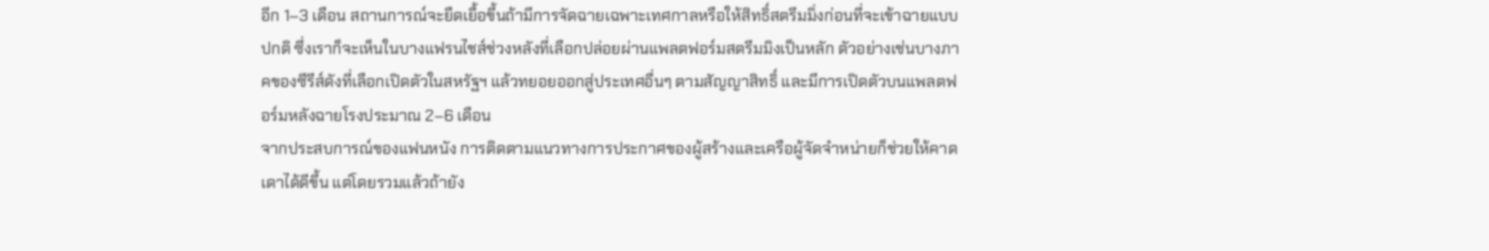อีก 1–3 เดือน สถานการณ์จะยืดเยื้อขึ้นถ้ามีการจัดฉายเฉพาะเทศกาลหรือให้สิทธิ์สตรีมมิ่งก่อนที่จะเข้าฉายแบบปกติ ซึ่งเราก็จะเห็นในบางแฟรนไชส์ช่วงหลังที่เลือกปล่อยผ่านแพลตฟอร์มสตรีมมิงเป็นหลัก ตัวอย่างเช่นบางภาคของซีรีส์ดังที่เลือกเปิดตัวในสหรัฐฯ แล้วทยอยออกสู่ประเทศอื่นๆ ตามสัญญาสิทธิ์ และมีการเปิดตัวบนแพลตฟอร์มหลังฉายโรงประมาณ 2–6 เดือน
จากประสบการณ์ของแฟนหนัง การติดตามแนวทางการประกาศของผู้สร้างและเครือผู้จัดจำหน่ายก็ช่วยให้คาดเดาได้ดีขึ้น แต่โดยรวมแล้วถ้ายัง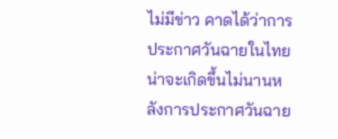ไม่มีข่าว คาดได้ว่าการประกาศวันฉายในไทยน่าจะเกิดขึ้นไม่นานหลังการประกาศวันฉาย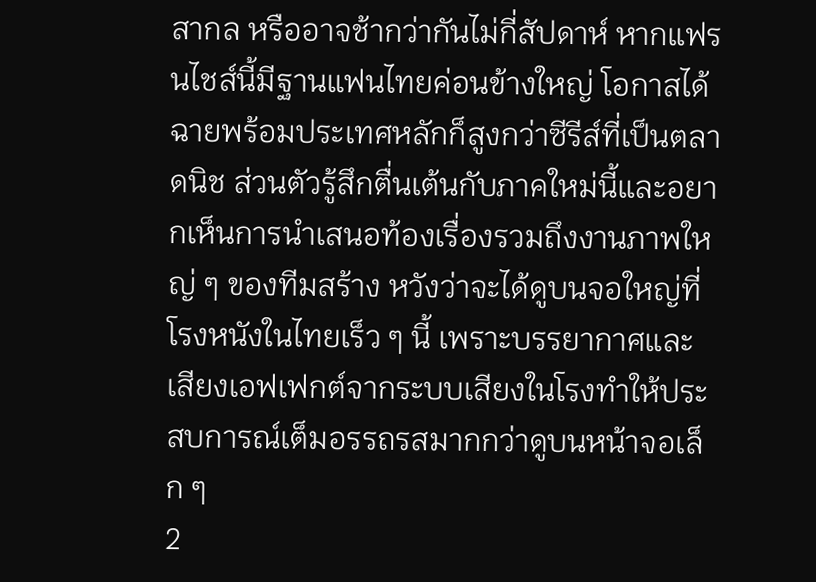สากล หรืออาจช้ากว่ากันไม่กี่สัปดาห์ หากแฟรนไชส์นี้มีฐานแฟนไทยค่อนข้างใหญ่ โอกาสได้ฉายพร้อมประเทศหลักก็สูงกว่าซีรีส์ที่เป็นตลาดนิช ส่วนตัวรู้สึกตื่นเต้นกับภาคใหม่นี้และอยากเห็นการนำเสนอท้องเรื่องรวมถึงงานภาพใหญ่ ๆ ของทีมสร้าง หวังว่าจะได้ดูบนจอใหญ่ที่โรงหนังในไทยเร็ว ๆ นี้ เพราะบรรยากาศและเสียงเอฟเฟกต์จากระบบเสียงในโรงทำให้ประสบการณ์เต็มอรรถรสมากกว่าดูบนหน้าจอเล็ก ๆ
2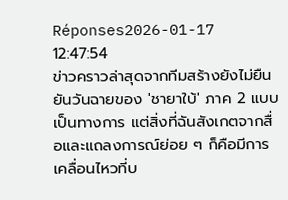Réponses2026-01-17 12:47:54
ข่าวคราวล่าสุดจากทีมสร้างยังไม่ยืนยันวันฉายของ 'ชายาใบ้' ภาค 2 แบบเป็นทางการ แต่สิ่งที่ฉันสังเกตจากสื่อและแถลงการณ์ย่อย ๆ ก็คือมีการเคลื่อนไหวที่บ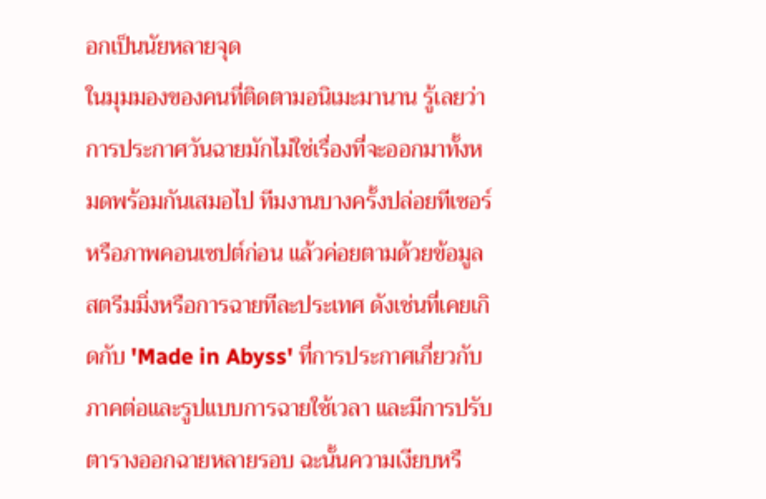อกเป็นนัยหลายจุด
ในมุมมองของคนที่ติดตามอนิเมะมานาน รู้เลยว่าการประกาศวันฉายมักไม่ใช่เรื่องที่จะออกมาทั้งหมดพร้อมกันเสมอไป ทีมงานบางครั้งปล่อยทีเซอร์หรือภาพคอนเซปต์ก่อน แล้วค่อยตามด้วยข้อมูลสตรีมมิ่งหรือการฉายทีละประเทศ ดังเช่นที่เคยเกิดกับ 'Made in Abyss' ที่การประกาศเกี่ยวกับภาคต่อและรูปแบบการฉายใช้เวลา และมีการปรับตารางออกฉายหลายรอบ ฉะนั้นความเงียบหรื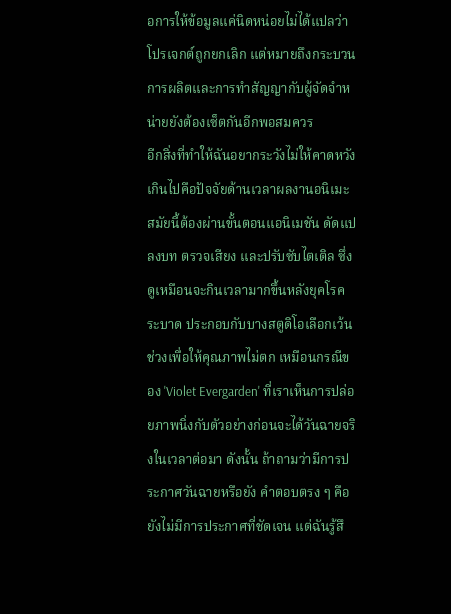อการให้ข้อมูลแค่นิดหน่อยไม่ได้แปลว่าโปรเจกต์ถูกยกเลิก แต่หมายถึงกระบวนการผลิตและการทำสัญญากับผู้จัดจำหน่ายยังต้องเซ็ตกันอีกพอสมควร
อีกสิ่งที่ทำให้ฉันอยากระวังไม่ให้คาดหวังเกินไปคือปัจจัยด้านเวลาผลงานอนิเมะสมัยนี้ต้องผ่านขั้นตอนแอนิเมชัน ดัดแปลงบท ตรวจเสียง และปรับซับไตเติล ซึ่งดูเหมือนจะกินเวลามากขึ้นหลังยุคโรคระบาด ประกอบกับบางสตูดิโอเลือกเว้นช่วงเพื่อให้คุณภาพไม่ตก เหมือนกรณีของ 'Violet Evergarden' ที่เราเห็นการปล่อยภาพนิ่งกับตัวอย่างก่อนจะได้วันฉายจริงในเวลาต่อมา ดังนั้น ถ้าถามว่ามีการประกาศวันฉายหรือยัง คำตอบตรง ๆ คือยังไม่มีการประกาศที่ชัดเจน แต่ฉันรู้สึ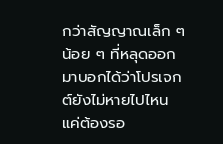กว่าสัญญาณเล็ก ๆ น้อย ๆ ที่หลุดออกมาบอกได้ว่าโปรเจกต์ยังไม่หายไปไหน แค่ต้องรอ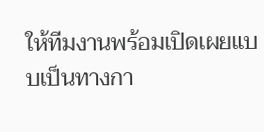ให้ทีมงานพร้อมเปิดเผยแบบเป็นทางกา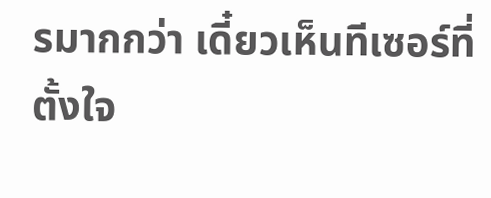รมากกว่า เดี๋ยวเห็นทีเซอร์ที่ตั้งใจ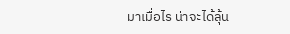มาเมื่อไร น่าจะได้ลุ้น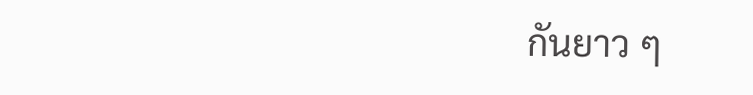กันยาว ๆ